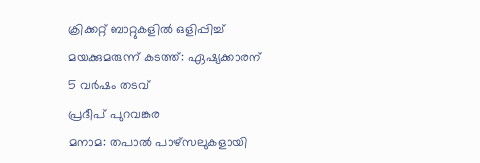ക്രിക്കറ്റ് ബാറ്റുകളിൽ ഒളിപ്പിച്ച് മയക്കുമരുന്ന് കടത്ത്: ഏഷ്യക്കാരന് 5 വർഷം തടവ്
പ്രദീപ് പുറവങ്കര
മനാമ: തപാൽ പാഴ്സലുകളായി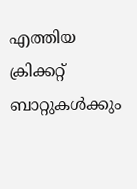എത്തിയ ക്രിക്കറ്റ് ബാറ്റുകൾക്കും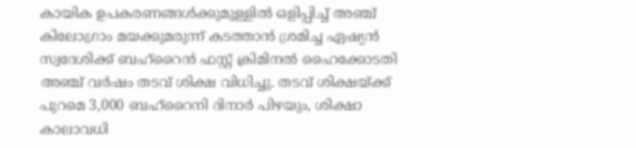കായിക ഉപകരണങ്ങൾക്കുമുള്ളിൽ ഒളിപ്പിച്ച് അഞ്ച് കിലോഗ്രാം മയക്കുമരുന്ന് കടത്താൻ ശ്രമിച്ച ഏഷ്യൻ സ്വദേശിക്ക് ബഹ്റൈൻ ഫസ്റ്റ് ക്രിമിനൽ ഹൈക്കോടതി അഞ്ച് വർഷം തടവ് ശിക്ഷ വിധിച്ചു. തടവ് ശിക്ഷയ്ക്ക് പുറമെ 3,000 ബഹ്റൈനി ദിനാർ പിഴയും, ശിക്ഷാ കാലാവധി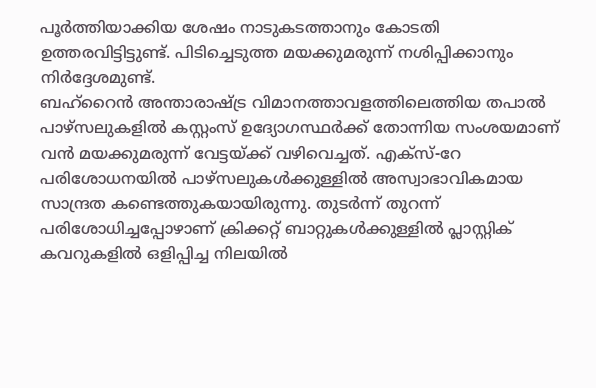പൂർത്തിയാക്കിയ ശേഷം നാടുകടത്താനും കോടതി ഉത്തരവിട്ടിട്ടുണ്ട്. പിടിച്ചെടുത്ത മയക്കുമരുന്ന് നശിപ്പിക്കാനും നിർദ്ദേശമുണ്ട്.
ബഹ്റൈൻ അന്താരാഷ്ട്ര വിമാനത്താവളത്തിലെത്തിയ തപാൽ പാഴ്സലുകളിൽ കസ്റ്റംസ് ഉദ്യോഗസ്ഥർക്ക് തോന്നിയ സംശയമാണ് വൻ മയക്കുമരുന്ന് വേട്ടയ്ക്ക് വഴിവെച്ചത്. എക്സ്-റേ പരിശോധനയിൽ പാഴ്സലുകൾക്കുള്ളിൽ അസ്വാഭാവികമായ സാന്ദ്രത കണ്ടെത്തുകയായിരുന്നു. തുടർന്ന് തുറന്ന് പരിശോധിച്ചപ്പോഴാണ് ക്രിക്കറ്റ് ബാറ്റുകൾക്കുള്ളിൽ പ്ലാസ്റ്റിക് കവറുകളിൽ ഒളിപ്പിച്ച നിലയിൽ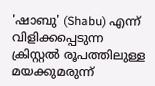'ഷാബു' (Shabu) എന്ന് വിളിക്കപ്പെടുന്ന ക്രിസ്റ്റൽ രൂപത്തിലുള്ള മയക്കുമരുന്ന്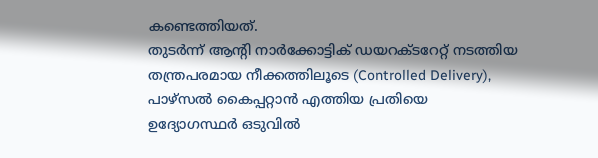കണ്ടെത്തിയത്.
തുടർന്ന് ആന്റി നാർക്കോട്ടിക് ഡയറക്ടറേറ്റ് നടത്തിയ തന്ത്രപരമായ നീക്കത്തിലൂടെ (Controlled Delivery), പാഴ്സൽ കൈപ്പറ്റാൻ എത്തിയ പ്രതിയെ ഉദ്യോഗസ്ഥർ ഒടുവിൽ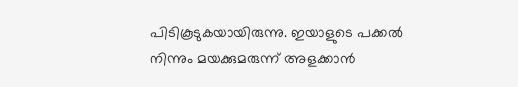പിടികൂടുകയായിരുന്നു. ഇയാളുടെ പക്കൽ നിന്നും മയക്കുമരുന്ന് അളക്കാൻ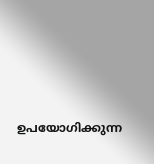ഉപയോഗിക്കുന്ന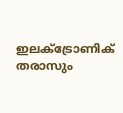ഇലക്ട്രോണിക് തരാസും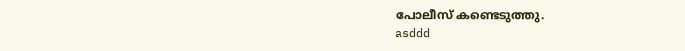പോലീസ് കണ്ടെടുത്തു.
asddd